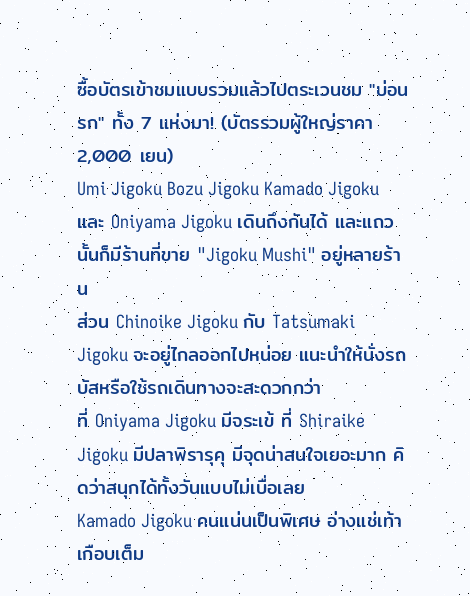ซื้อบัตรเข้าชมแบบรวมแล้วไปตระเวนชม "บ่อนรก" ทั้ง 7 แห่งมา! (บัตรรวมผู้ใหญ่ราคา 2,000 เยน)
Umi Jigoku Bozu Jigoku Kamado Jigoku และ Oniyama Jigoku เดินถึงกันได้ และแถวนั้นก็มีร้านที่ขาย "Jigoku Mushi" อยู่หลายร้าน
ส่วน Chinoike Jigoku กับ Tatsumaki Jigoku จะอยู่ไกลออกไปหน่อย แนะนำให้นั่งรถบัสหรือใช้รถเดินทางจะสะดวกกว่า
ที่ Oniyama Jigoku มีจระเข้ ที่ Shiraike Jigoku มีปลาพิรารุคุ มีจุดน่าสนใจเยอะมาก คิดว่าสนุกได้ทั้งวันแบบไม่เบื่อเลย
Kamado Jigoku คนแน่นเป็นพิเศษ อ่างแช่เท้าเกือบเต็ม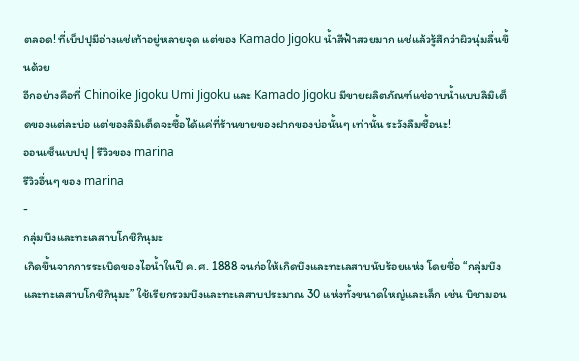ตลอด! ที่เบ็ปปุมีอ่างแช่เท้าอยู่หลายจุด แต่ของ Kamado Jigoku น้ำสีฟ้าสวยมาก แช่แล้วรู้สึกว่าผิวนุ่มลื่นขึ้นด้วย
อีกอย่างคือที่ Chinoike Jigoku Umi Jigoku และ Kamado Jigoku มีขายผลิตภัณฑ์แช่อาบน้ำแบบลิมิเต็ดของแต่ละบ่อ แต่ของลิมิเต็ดจะซื้อได้แค่ที่ร้านขายของฝากของบ่อนั้นๆ เท่านั้น ระวังลืมซื้อนะ!
ออนเซ็นเบปปุ | รีวิวของ marina
รีวิวอื่นๆ ของ marina
-
กลุ่มบึงและทะเลสาบโกชิกินุมะ
เกิดขึ้นจากการระเบิดของไอน้ำในปี ค.ศ. 1888 จนก่อให้เกิดบึงและทะเลสาบนับร้อยแห่ง โดยชื่อ “กลุ่มบึงและทะเลสาบโกชิกินุมะ” ใช้เรียกรวมบึงและทะเลสาบประมาณ 30 แห่งทั้งขนาดใหญ่และเล็ก เช่น บิชามอน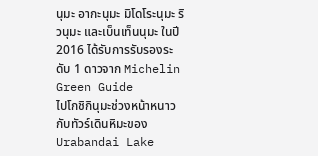นุมะ อากะนุมะ มิโดโระนุมะ ริวนุมะ และเบ็นเท็นนุมะ ในปี 2016 ได้รับการรับรองระดับ 1 ดาวจาก Michelin Green Guide
ไปโกชิกินุมะช่วงหน้าหนาวกับทัวร์เดินหิมะของ Urabandai Lake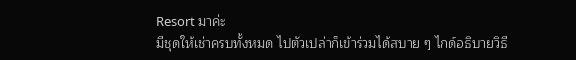Resort มาค่ะ
มีชุดให้เช่าครบทั้งหมด ไปตัวเปล่าก็เข้าร่วมได้สบาย ๆ ไกด์อธิบายวิธี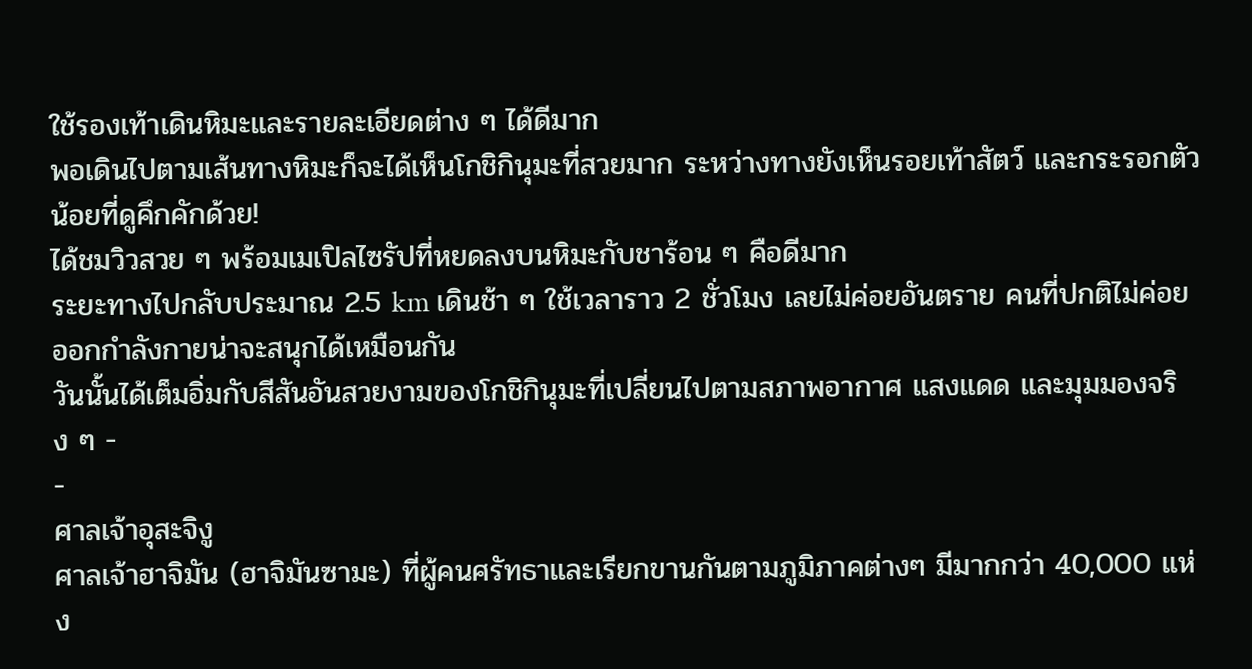ใช้รองเท้าเดินหิมะและรายละเอียดต่าง ๆ ได้ดีมาก
พอเดินไปตามเส้นทางหิมะก็จะได้เห็นโกชิกินุมะที่สวยมาก ระหว่างทางยังเห็นรอยเท้าสัตว์ และกระรอกตัวน้อยที่ดูคึกคักด้วย!
ได้ชมวิวสวย ๆ พร้อมเมเปิลไซรัปที่หยดลงบนหิมะกับชาร้อน ๆ คือดีมาก
ระยะทางไปกลับประมาณ 2.5 km เดินช้า ๆ ใช้เวลาราว 2 ชั่วโมง เลยไม่ค่อยอันตราย คนที่ปกติไม่ค่อยออกกำลังกายน่าจะสนุกได้เหมือนกัน
วันนั้นได้เต็มอิ่มกับสีสันอันสวยงามของโกชิกินุมะที่เปลี่ยนไปตามสภาพอากาศ แสงแดด และมุมมองจริง ๆ -
-
ศาลเจ้าอุสะจิงู
ศาลเจ้าฮาจิมัน (ฮาจิมันซามะ) ที่ผู้คนศรัทธาและเรียกขานกันตามภูมิภาคต่างๆ มีมากกว่า 40,000 แห่ง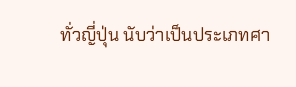ทั่วญี่ปุ่น นับว่าเป็นประเภทศา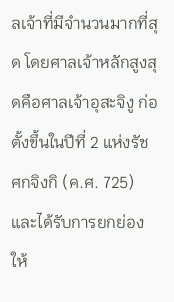ลเจ้าที่มีจำนวนมากที่สุด โดยศาลเจ้าหลักสูงสุดคือศาลเจ้าอุสะจิงู ก่อตั้งขึ้นในปีที่ 2 แห่งรัชศกจิงกิ (ค.ศ. 725) และได้รับการยกย่องให้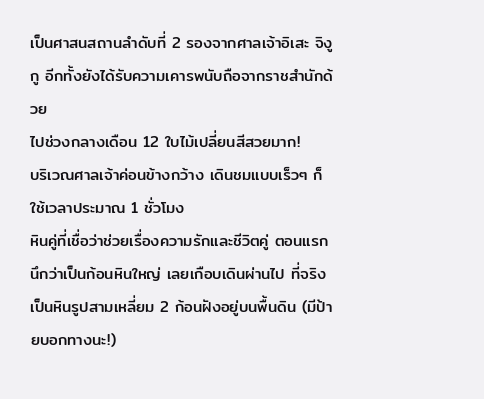เป็นศาสนสถานลำดับที่ 2 รองจากศาลเจ้าอิเสะ จิงูกู อีกทั้งยังได้รับความเคารพนับถือจากราชสำนักด้วย
ไปช่วงกลางเดือน 12 ใบไม้เปลี่ยนสีสวยมาก!
บริเวณศาลเจ้าค่อนข้างกว้าง เดินชมแบบเร็วๆ ก็ใช้เวลาประมาณ 1 ชั่วโมง
หินคู่ที่เชื่อว่าช่วยเรื่องความรักและชีวิตคู่ ตอนแรกนึกว่าเป็นก้อนหินใหญ่ เลยเกือบเดินผ่านไป ที่จริงเป็นหินรูปสามเหลี่ยม 2 ก้อนฝังอยู่บนพื้นดิน (มีป้ายบอกทางนะ!)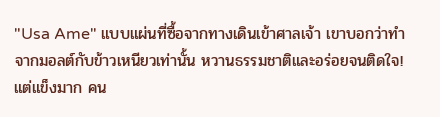"Usa Ame" แบบแผ่นที่ซื้อจากทางเดินเข้าศาลเจ้า เขาบอกว่าทำจากมอลต์กับข้าวเหนียวเท่านั้น หวานธรรมชาติและอร่อยจนติดใจ! แต่แข็งมาก คน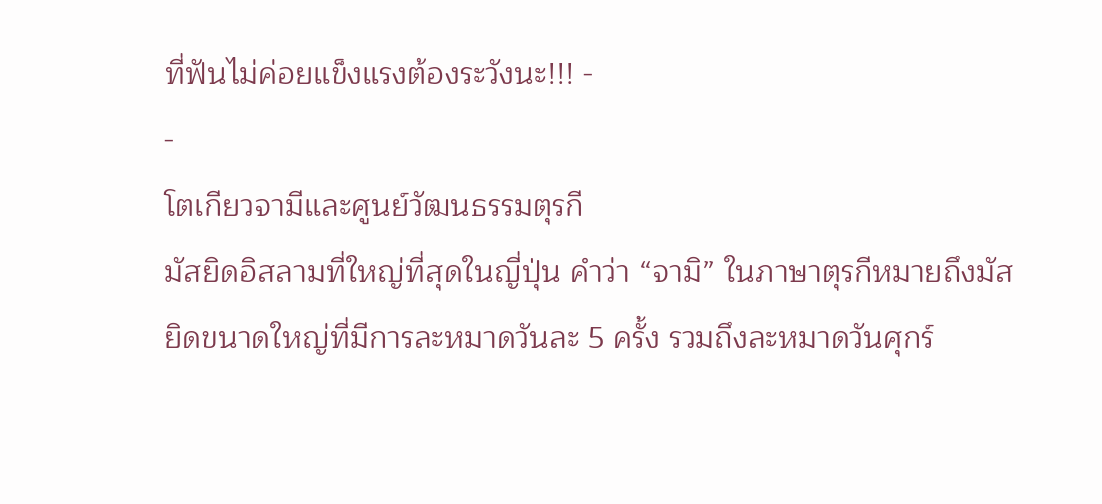ที่ฟันไม่ค่อยแข็งแรงต้องระวังนะ!!! -
-
โตเกียวจามีและศูนย์วัฒนธรรมตุรกี
มัสยิดอิสลามที่ใหญ่ที่สุดในญี่ปุ่น คำว่า “จามิ” ในภาษาตุรกีหมายถึงมัสยิดขนาดใหญ่ที่มีการละหมาดวันละ 5 ครั้ง รวมถึงละหมาดวันศุกร์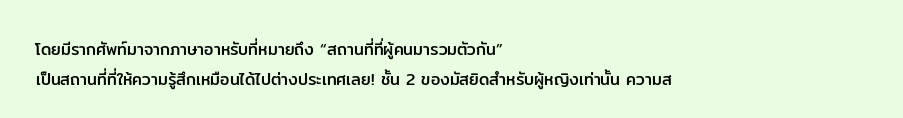โดยมีรากศัพท์มาจากภาษาอาหรับที่หมายถึง “สถานที่ที่ผู้คนมารวมตัวกัน”
เป็นสถานที่ที่ให้ความรู้สึกเหมือนได้ไปต่างประเทศเลย! ชั้น 2 ของมัสยิดสำหรับผู้หญิงเท่านั้น ความส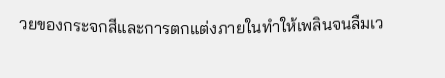วยของกระจกสีและการตกแต่งภายในทำให้เพลินจนลืมเว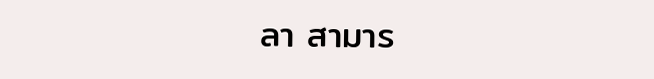ลา สามาร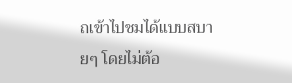ถเข้าไปชมได้แบบสบายๆ โดยไม่ต้อ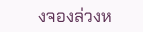งจองล่วงห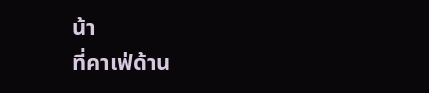น้า
ที่คาเฟ่ด้าน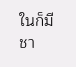ในก็มีชา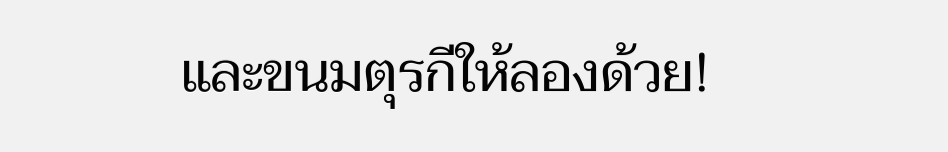และขนมตุรกีให้ลองด้วย!